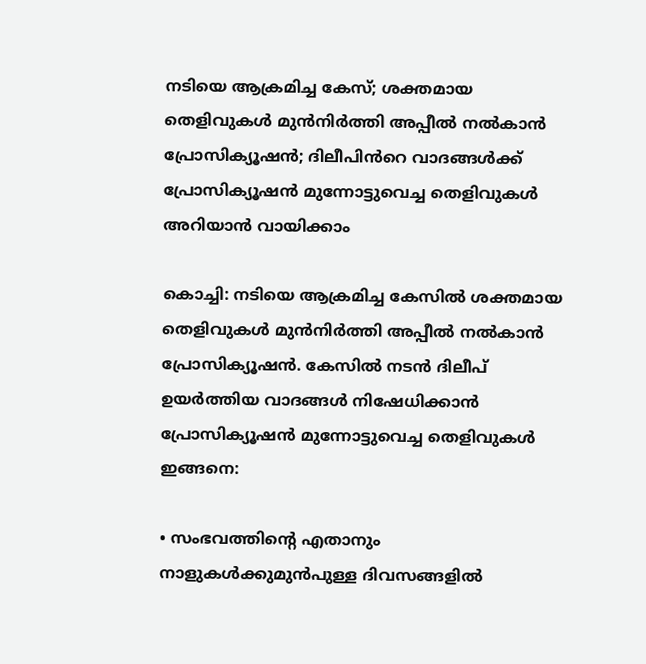നടിയെ ആക്രമിച്ച കേസ്; ശക്തമായ തെളിവുകൾ മുൻനിർത്തി അപ്പീൽ നൽകാൻ പ്രോസിക്യൂഷൻ; ദിലീപിൻറെ വാദങ്ങൾക്ക് പ്രോസിക്യൂഷൻ മുന്നോട്ടുവെച്ച തെളിവുകൾ അറിയാൻ വായിക്കാം

കൊച്ചി: നടിയെ ആക്രമിച്ച കേസിൽ ശക്തമായ തെളിവുകൾ മുൻനിർത്തി അപ്പീൽ നൽകാൻ പ്രോസിക്യൂഷൻ. കേസിൽ നടൻ ദിലീപ് ഉയർത്തിയ വാദങ്ങൾ നിഷേധിക്കാൻ പ്രോസിക്യൂഷൻ മുന്നോട്ടുവെച്ച തെളിവുകൾ ഇങ്ങനെ:

• സംഭവത്തിന്റെ എതാനും നാളുകൾക്കുമുൻപുള്ള ദിവസങ്ങളിൽ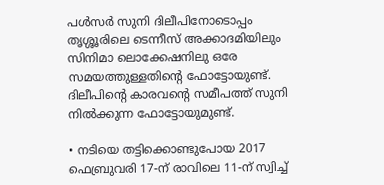പൾസർ സുനി ദിലീപിനോടൊപ്പം തൃശ്ശൂരിലെ ടെന്നീസ് അക്കാദമിയിലും സിനിമാ ലൊക്കേഷനിലു ഒരേ സമയത്തുള്ളതിന്റെ ഫോട്ടോയുണ്ട്. ദിലീപിന്റെ കാരവന്റെ സമീപത്ത് സുനി നിൽക്കുന്ന ഫോട്ടോയുമുണ്ട്.

• നടിയെ തട്ടിക്കൊണ്ടുപോയ 2017 ഫെബ്രുവരി 17-ന് രാവിലെ 11-ന് സ്വിച്ച്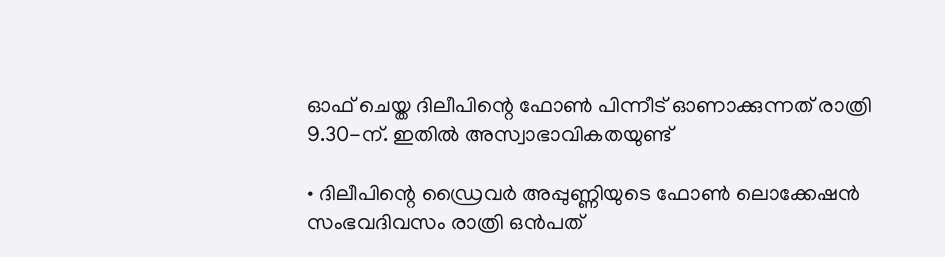ഓഫ് ചെയ്ത ദിലീപിന്റെ ഫോൺ പിന്നീട് ഓണാക്കുന്നത് രാത്രി 9.30-ന്. ഇതിൽ അസ്വാഭാവികതയുണ്ട്

• ദിലീപിന്റെ ഡ്രൈവർ അപ്പുണ്ണിയുടെ ഫോൺ ലൊക്കേഷൻ സംഭവദിവസം രാത്രി ഒൻപത്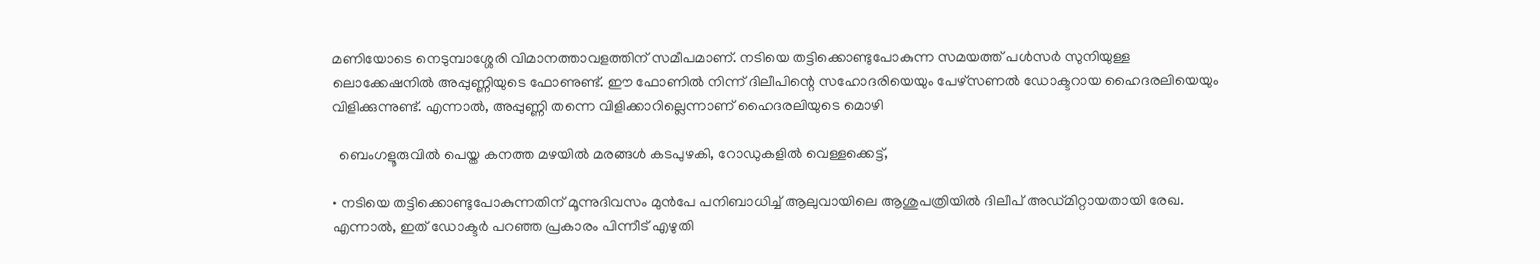മണിയോടെ നെടുമ്പാശ്ശേരി വിമാനത്താവളത്തിന് സമീപമാണ്. നടിയെ തട്ടിക്കൊണ്ടുപോകുന്ന സമയത്ത് പൾസർ സുനിയുള്ള ലൊക്കേഷനിൽ അപ്പുണ്ണിയുടെ ഫോണുണ്ട്. ഈ ഫോണിൽ നിന്ന് ദിലീപിന്റെ സഹോദരിയെയും പേഴ്‌സണൽ ഡോക്ടറായ ഹൈദരലിയെയും വിളിക്കുന്നുണ്ട്. എന്നാൽ, അപ്പുണ്ണി തന്നെ വിളിക്കാറില്ലെന്നാണ് ഹൈദരലിയുടെ മൊഴി

  ബെംഗളൂരുവിൽ പെയ്ത കനത്ത മഴയിൽ മരങ്ങൾ കടപുഴകി, റോഡുകളിൽ വെള്ളക്കെട്ട്,

• നടിയെ തട്ടിക്കൊണ്ടുപോകുന്നതിന് മൂന്നുദിവസം മുൻപേ പനിബാധിച്ച് ആലുവായിലെ ആശുപത്രിയിൽ ദിലീപ് അഡ്മിറ്റായതായി രേഖ. എന്നാൽ, ഇത് ഡോക്ടർ പറഞ്ഞ പ്രകാരം പിന്നീട് എഴുതി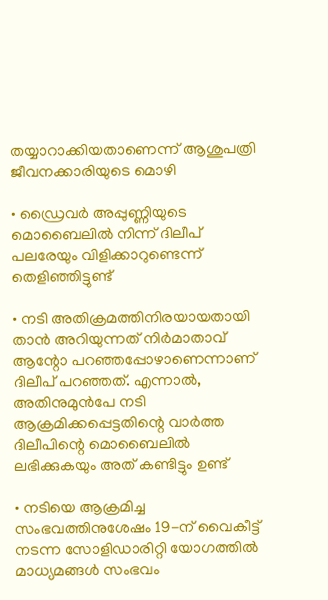തയ്യാറാക്കിയതാണെന്ന് ആശുപത്രി ജീവനക്കാരിയുടെ മൊഴി

• ഡ്രൈവർ അപ്പുണ്ണിയുടെ മൊബൈലിൽ നിന്ന് ദിലീപ് പലരേയും വിളിക്കാറുണ്ടെന്ന് തെളിഞ്ഞിട്ടുണ്ട്

• നടി അതിക്രമത്തിനിരയായതായി താൻ അറിയുന്നത് നിർമാതാവ് ആന്റോ പറഞ്ഞപ്പോഴാണെന്നാണ് ദിലീപ് പറഞ്ഞത്. എന്നാൽ, അതിനുമുൻപേ നടി ആക്രമിക്കപ്പെട്ടതിന്റെ വാർത്ത ദിലീപിന്റെ മൊബൈലിൽ ലഭിക്കുകയും അത് കണ്ടിട്ടും ഉണ്ട്

• നടിയെ ആക്രമിച്ച സംഭവത്തിനുശേഷം 19-ന് വൈകീട്ട് നടന്ന സോളിഡാരിറ്റി യോഗത്തിൽ മാധ്യമങ്ങൾ സംഭവം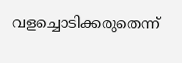വളച്ചൊടിക്കരുതെന്ന്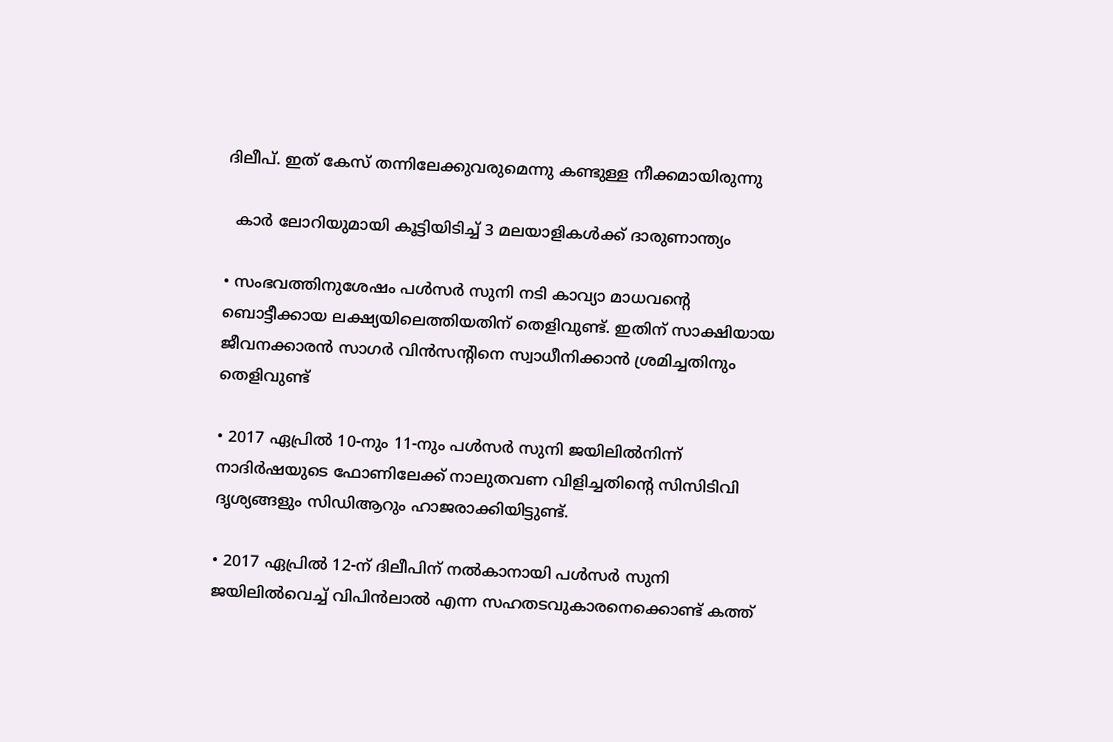ദിലീപ്. ഇത് കേസ് തന്നിലേക്കുവരുമെന്നു കണ്ടുള്ള നീക്കമായിരുന്നു

  കാർ ലോറിയുമായി കൂട്ടിയിടിച്ച് 3 മലയാളികൾക്ക് ദാരുണാന്ത്യം

• സംഭവത്തിനുശേഷം പൾസർ സുനി നടി കാവ്യാ മാധവന്റെ ബൊട്ടീക്കായ ലക്ഷ്യയിലെത്തിയതിന് തെളിവുണ്ട്. ഇതിന് സാക്ഷിയായ ജീവനക്കാരൻ സാഗർ വിൻസന്റിനെ സ്വാധീനിക്കാൻ ശ്രമിച്ചതിനും തെളിവുണ്ട്

• 2017 ഏപ്രിൽ 10-നും 11-നും പൾസർ സുനി ജയിലിൽനിന്ന് നാദിർഷയുടെ ഫോണിലേക്ക്‌ നാലുതവണ വിളിച്ചതിന്റെ സിസിടിവി ദൃശ്യങ്ങളും സിഡിആറും ഹാജരാക്കിയിട്ടുണ്ട്.

• 2017 ഏപ്രിൽ 12-ന് ദിലീപിന് നൽകാനായി പൾസർ സുനി ജയിലിൽവെച്ച് വിപിൻലാൽ എന്ന സഹതടവുകാരനെക്കൊണ്ട് കത്ത്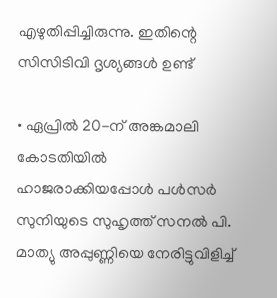എഴുതിപ്പിച്ചിരുന്നു. ഇതിന്റെ സിസിടിവി ദൃശ്യങ്ങൾ ഉണ്ട്

• ഏപ്രിൽ 20-ന് അങ്കമാലി കോടതിയിൽ ഹാജരാക്കിയപ്പോൾ പൾസർ സുനിയുടെ സുഹൃത്ത് സനൽ പി. മാത്യു അപ്പുണ്ണിയെ നേരിട്ടുവിളിച്ച്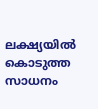ലക്ഷ്യയിൽ കൊടുത്ത സാധനം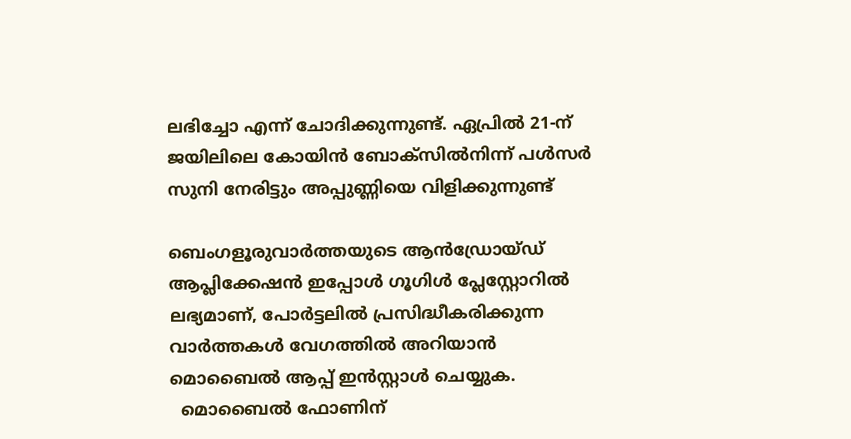ലഭിച്ചോ എന്ന് ചോദിക്കുന്നുണ്ട്. ഏപ്രിൽ 21-ന് ജയിലിലെ കോയിൻ ബോക്സിൽനിന്ന് പൾസർ സുനി നേരിട്ടും അപ്പുണ്ണിയെ വിളിക്കുന്നുണ്ട്

ബെംഗളൂരുവാർത്തയുടെ ആൻഡ്രോയ്ഡ് ആപ്ലിക്കേഷൻ ഇപ്പോൾ ഗൂഗിൾ പ്ലേസ്റ്റോറിൽ ലഭ്യമാണ്, പോർട്ടലിൽ പ്രസിദ്ധീകരിക്കുന്ന വാർത്തകൾ വേഗത്തിൽ അറിയാൻ മൊബൈൽ ആപ്പ് ഇൻസ്റ്റാൾ ചെയ്യുക.
  മൊബൈൽ ഫോണിന്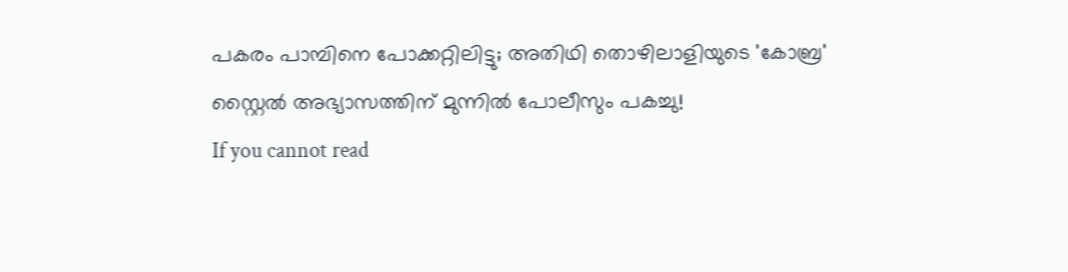പകരം പാമ്പിനെ പോക്കറ്റിലിട്ടു; അതിഥി തൊഴിലാളിയുടെ 'കോബ്ര' സ്റ്റൈൽ അഭ്യാസത്തിന് മുന്നിൽ പോലീസും പകച്ചു!
If you cannot read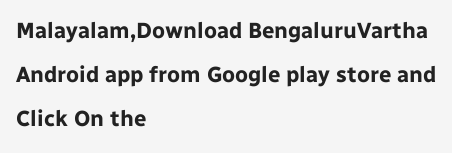Malayalam,Download BengaluruVartha Android app from Google play store and Click On the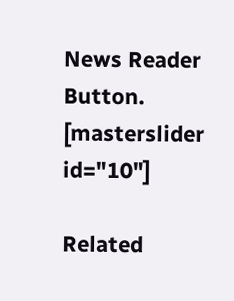News Reader Button. [masterslider id="10"]

Related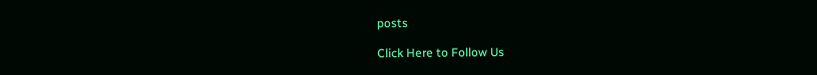posts

Click Here to Follow Us